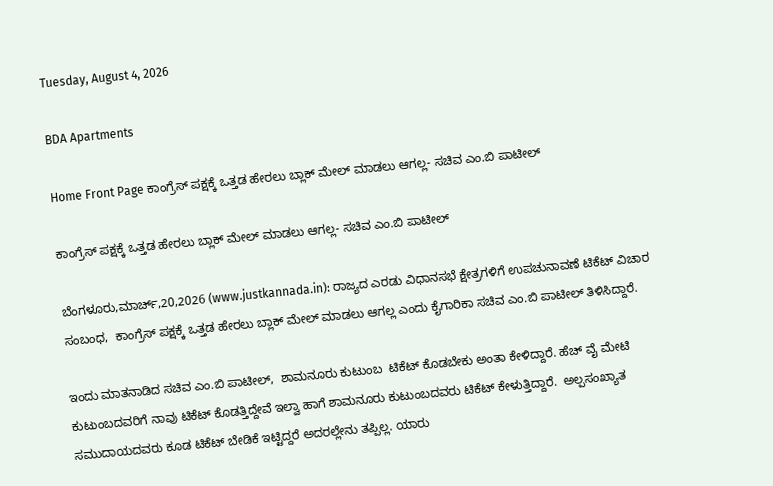Tuesday, August 4, 2026

BDA Apartments

Home Front Page ಕಾಂಗ್ರೆಸ್ ಪಕ್ಷಕ್ಕೆ ಒತ್ತಡ ಹೇರಲು ಬ್ಲಾಕ್ ಮೇಲ್ ಮಾಡಲು ಆಗಲ್ಲ- ಸಚಿವ ಎಂ.ಬಿ ಪಾಟೀಲ್

ಕಾಂಗ್ರೆಸ್ ಪಕ್ಷಕ್ಕೆ ಒತ್ತಡ ಹೇರಲು ಬ್ಲಾಕ್ ಮೇಲ್ ಮಾಡಲು ಆಗಲ್ಲ- ಸಚಿವ ಎಂ.ಬಿ ಪಾಟೀಲ್

ಬೆಂಗಳೂರು,ಮಾರ್ಚ್,20,2026 (www.justkannada.in): ರಾಜ್ಯದ ಎರಡು ವಿಧಾನಸಭೆ ಕ್ಷೇತ್ರಗಳಿಗೆ ಉಪಚುನಾವಣೆ ಟಿಕೆಟ್ ವಿಚಾರ ಸಂಬಂಧ,  ಕಾಂಗ್ರೆಸ್ ಪಕ್ಷಕ್ಕೆ ಒತ್ತಡ ಹೇರಲು ಬ್ಲಾಕ್ ಮೇಲ್ ಮಾಡಲು ಆಗಲ್ಲ ಎಂದು ಕೈಗಾರಿಕಾ ಸಚಿವ ಎಂ.ಬಿ ಪಾಟೀಲ್ ತಿಳಿಸಿದ್ದಾರೆ.

ಇಂದು ಮಾತನಾಡಿದ ಸಚಿವ ಎಂ.ಬಿ ಪಾಟೀಲ್,  ಶಾಮನೂರು ಕುಟುಂಬ  ಟಿಕೆಟ್ ಕೊಡಬೇಕು ಅಂತಾ ಕೇಳಿದ್ದಾರೆ. ಹೆಚ್ ವೈ ಮೇಟಿ ಕುಟುಂಬದವರಿಗೆ ನಾವು ಟಿಕೆಟ್ ಕೊಡತ್ತಿದ್ದೇವೆ ಇಲ್ವಾ ಹಾಗೆ ಶಾಮನೂರು ಕುಟುಂಬದವರು ಟಿಕೆಟ್ ಕೇಳುತ್ತಿದ್ದಾರೆ.  ಅಲ್ಪಸಂಖ್ಯಾತ ಸಮುದಾಯದವರು ಕೂಡ ಟಿಕೆಟ್ ಬೇಡಿಕೆ ಇಟ್ಟಿದ್ದರೆ ಅದರಲ್ಲೇನು ತಪ್ಪಿಲ್ಲ. ಯಾರು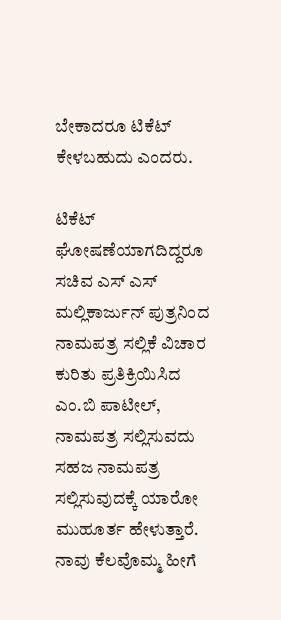ಬೇಕಾದರೂ ಟಿಕೆಟ್ ಕೇಳಬಹುದು ಎಂದರು.

ಟಿಕೆಟ್ ಘೋಷಣೆಯಾಗದಿದ್ದರೂ ಸಚಿವ ಎಸ್ ಎಸ್ ಮಲ್ಲಿಕಾರ್ಜುನ್ ಪುತ್ರನಿಂದ ನಾಮಪತ್ರ ಸಲ್ಲಿಕೆ ವಿಚಾರ ಕುರಿತು ಪ್ರತಿಕ್ರಿಯಿಸಿದ ಎಂ.ಬಿ ಪಾಟೀಲ್,  ನಾಮಪತ್ರ ಸಲ್ಲಿಸುವದು ಸಹಜ ನಾಮಪತ್ರ ಸಲ್ಲಿಸುವುದಕ್ಕೆ ಯಾರೋ ಮುಹೂರ್ತ ಹೇಳುತ್ತಾರೆ.  ನಾವು ಕೆಲವೊಮ್ಮ ಹೀಗೆ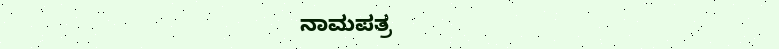ನಾಮಪತ್ರ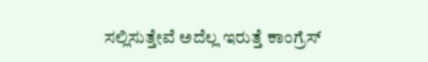ಸಲ್ಲಿಸುತ್ತೇವೆ ಅದೆಲ್ಲ ಇರುತ್ತೆ ಕಾಂಗ್ರೆಸ್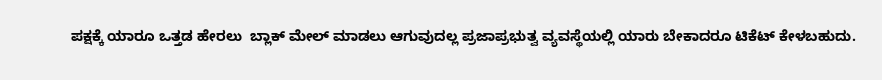ಪಕ್ಷಕ್ಕೆ ಯಾರೂ ಒತ್ತಡ ಹೇರಲು  ಬ್ಲಾಕ್ ಮೇಲ್ ಮಾಡಲು ಆಗುವುದಲ್ಲ ಪ್ರಜಾಪ್ರಭುತ್ವ ವ್ಯವಸ್ಥೆಯಲ್ಲಿ ಯಾರು ಬೇಕಾದರೂ ಟಿಕೆಟ್ ಕೇಳಬಹುದು.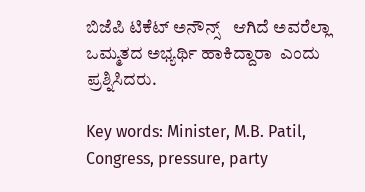ಬಿಜೆಪಿ ಟಿಕೆಟ್ ಅನೌನ್ಸ್   ಆಗಿದೆ ಅವರೆಲ್ಲಾ ಒಮ್ಮತದ ಅಭ್ಯರ್ಥಿ ಹಾಕಿದ್ದಾರಾ  ಎಂದು ಪ್ರಶ್ನಿಸಿದರು.

Key words: Minister, M.B. Patil,  Congress, pressure, party